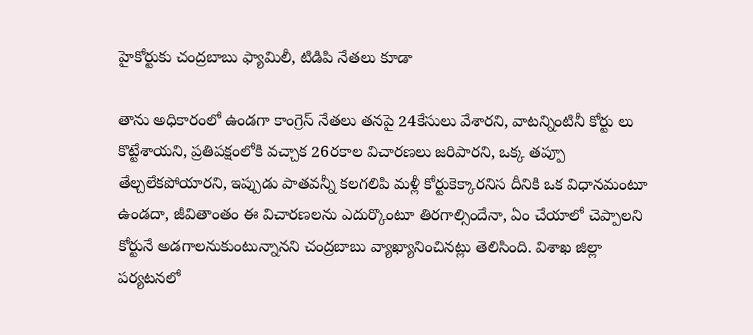హైకోర్టుకు చంద్రబాబు ఫ్యామిలీ, టిడిపి నేతలు కూడా

తాను అధికారంలో ఉండగా కాంగ్రెస్ నేతలు తనపై 24కేసులు వేశారని, వాటన్నింటినీ కోర్టు లు కొట్టేశాయని, ప్రతిపక్షంలోకి వచ్చాక 26రకాల విచారణలు జరిపారని, ఒక్క తప్పూ తేల్చలేకపోయారని, ఇప్పుడు పాతవన్నీ కలగలిపి మళ్లీ కోర్టుకెక్కారనిస దీనికి ఒక విధానమంటూ ఉండదా, జీవితాంతం ఈ విచారణలను ఎదుర్కొంటూ తిరగాల్సిందేనా, ఏం చేయాలో చెప్పాలని కోర్టునే అడగాలనుకుంటున్నానని చంద్రబాబు వ్యాఖ్యానించినట్లు తెలిసింది. విశాఖ జిల్లా పర్యటనలో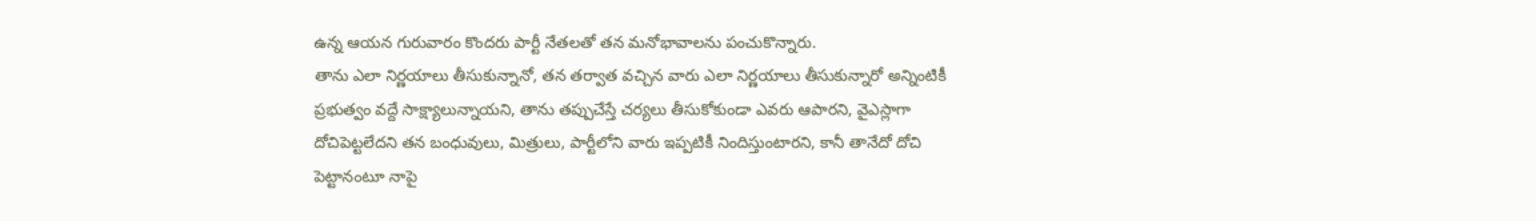ఉన్న ఆయన గురువారం కొందరు పార్టీ నేతలతో తన మనోభావాలను పంచుకొన్నారు.
తాను ఎలా నిర్ణయాలు తీసుకున్నానో, తన తర్వాత వచ్చిన వారు ఎలా నిర్ణయాలు తీసుకున్నారో అన్నింటికీ ప్రభుత్వం వద్దే సాక్ష్యాలున్నాయని, తాను తప్పుచేస్తే చర్యలు తీసుకోకుండా ఎవరు ఆపారని, వైఎస్లాగా దోచిపెట్టలేదని తన బంధువులు, మిత్రులు, పార్టీలోని వారు ఇప్పటికీ నిందిస్తుంటారని, కానీ తానేదో దోచి పెట్టానంటూ నాపై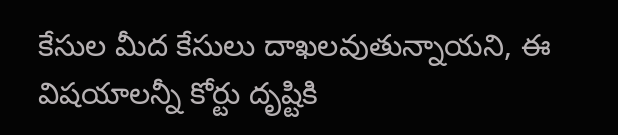కేసుల మీద కేసులు దాఖలవుతున్నాయని, ఈ విషయాలన్నీ కోర్టు దృష్టికి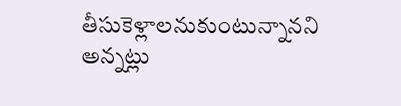తీసుకెళ్లాలనుకుంటున్నానని అన్నట్లు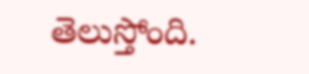తెలుస్తోంది.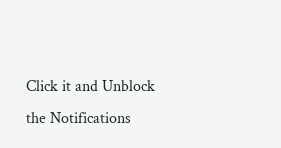Click it and Unblock the Notifications